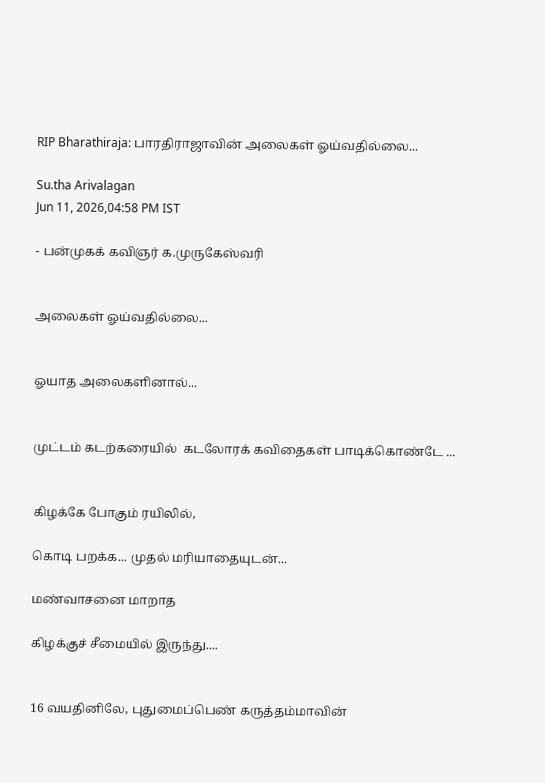RIP Bharathiraja: பாரதிராஜாவின் அலைகள் ஓய்வதில்லை...

Su.tha Arivalagan
Jun 11, 2026,04:58 PM IST

- பன்முகக் கவிஞர் க.முருகேஸ்வரி


அலைகள் ஓய்வதில்லை...


ஓயாத அலைகளினால்...


முட்டம் கடற்கரையில்  கடலோரக் கவிதைகள் பாடிக்கொண்டே ...


கிழக்கே போகும் ரயிலில்,

கொடி பறக்க... முதல் மரியாதையுடன்...

மண்வாசனை மாறாத

கிழக்குச் சீமையில் இருந்து....


16 வயதினிலே, புதுமைப்பெண் கருத்தம்மாவின்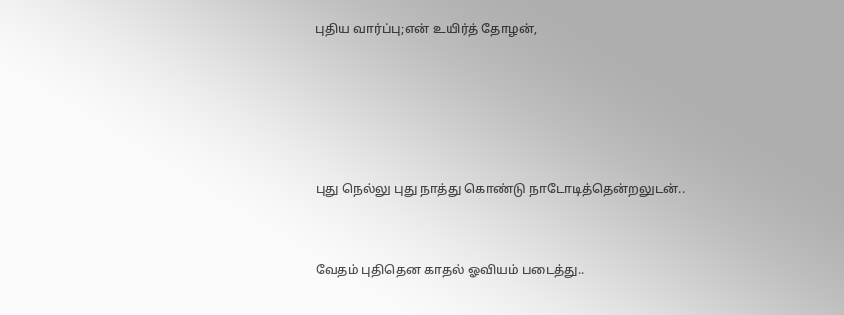புதிய வார்ப்பு;என் உயிர்த் தோழன்,





புது நெல்லு புது நாத்து கொண்டு நாடோடித்தென்றலுடன்..


வேதம் புதிதென காதல் ஓவியம் படைத்து..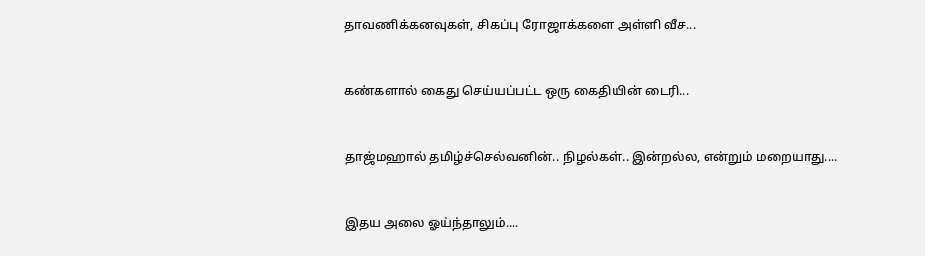தாவணிக்கனவுகள், சிகப்பு ரோஜாக்களை அள்ளி வீச...


கண்களால் கைது செய்யப்பட்ட ஒரு கைதியின் டைரி...


தாஜ்மஹால் தமிழ்ச்செல்வனின்.. நிழல்கள்.. இன்றல்ல, என்றும் மறையாது....


இதய அலை ஓய்ந்தாலும்....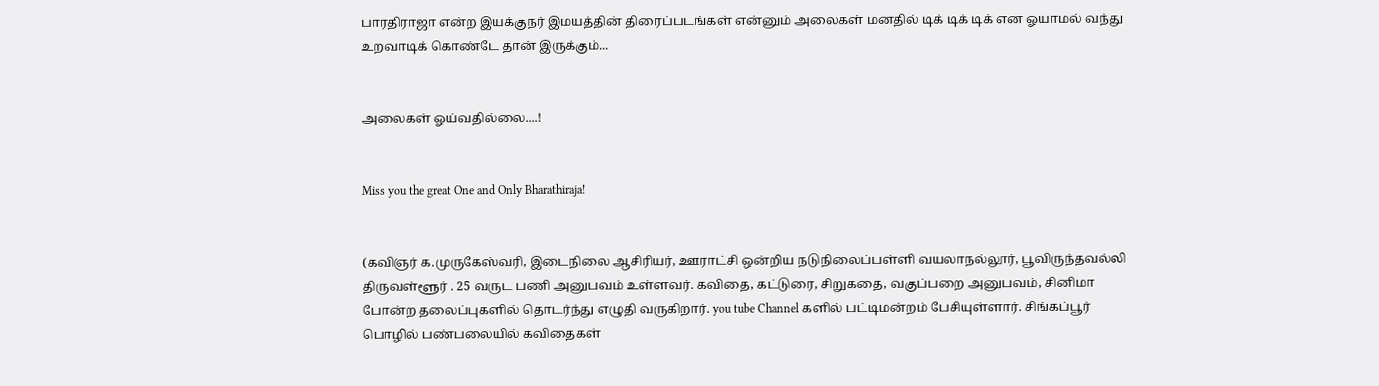பாரதிராஜா என்ற இயக்குநர் இமயத்தின் திரைப்படங்கள் என்னும் அலைகள் மனதில் டிக் டிக் டிக் என ஓயாமல் வந்து உறவாடிக் கொண்டே தான் இருக்கும்...


அலைகள் ஓய்வதில்லை....!


Miss you the great One and Only Bharathiraja!


(கவிஞர் க.முருகேஸ்வரி, இடைநிலை ஆசிரியர், ஊராட்சி ஒன்றிய நடுநிலைப்பள்ளி வயலாநல்லூர், பூவிருந்தவல்லி திருவள்ளூர் . 25 வருட பணி அனுபவம் உள்ளவர். கவிதை, கட்டுரை, சிறுகதை, வகுப்பறை அனுபவம், சினிமா  போன்ற தலைப்புகளில் தொடர்ந்து எழுதி வருகிறார். you tube Channel களில் பட்டிமன்றம் பேசியுள்ளார். சிங்கப்பூர் பொழில் பண்பலையில் கவிதைகள்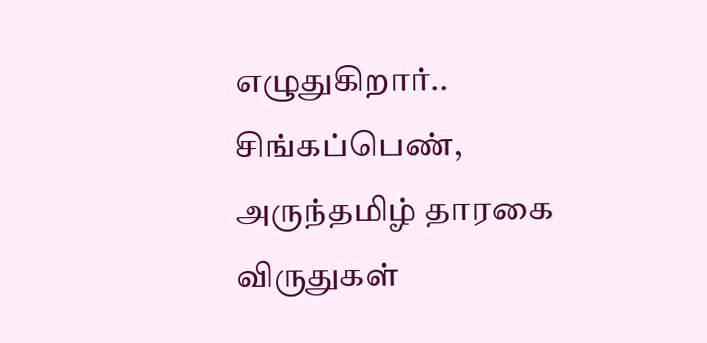எழுதுகிறார்.. சிங்கப்பெண், அருந்தமிழ் தாரகை விருதுகள்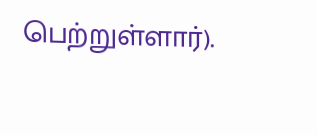பெற்றுள்ளார்).